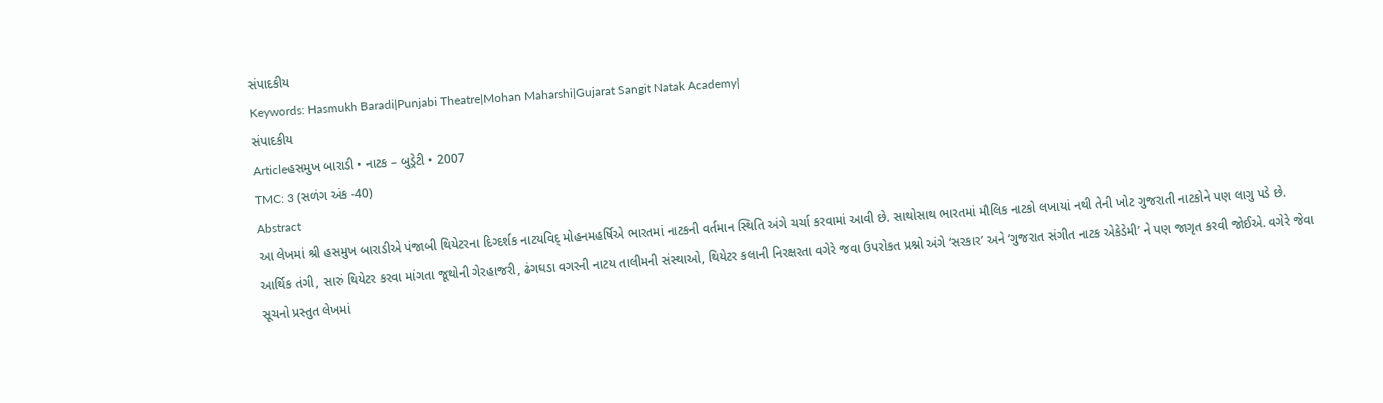સંપાદકીય
Keywords: Hasmukh Baradi|Punjabi Theatre|Mohan Maharshi|Gujarat Sangit Natak Academy|
સંપાદકીય
Articleહસમુખ બારાડી • નાટક – બુડ્રેટી • 2007
TMC: 3 (સળંગ અંક -40)
Abstract
આ લેખમાં શ્રી હસમુખ બારાડીએ પંજાબી થિયેટરના દિગ્દર્શક નાટયવિદ્ મોહનમહર્ષિએ ભારતમાં નાટકની વર્તમાન સ્થિતિ અંગે ચર્ચા કરવામાં આવી છે. સાથોસાથ ભારતમાં મૌલિક નાટકો લખાયાં નથી તેની ખોટ ગુજરાતી નાટકોને પણ લાગુ પડે છે. આર્થિક તંગી, સારું થિયેટર કરવા માંગતા જૂથોની ગેરહાજરી, ઢંગઘડા વગરની નાટય તાલીમની સંસ્થાઓ, થિયેટર કલાની નિરક્ષરતા વગેરે જવા ઉપરોકત પ્રશ્નો અંગે ‘સરકાર’ અને ‘ગુજરાત સંગીત નાટક એકેડેમી’ ને પણ જાગૃત કરવી જોઈએ. વગેરે જેવા સૂચનો પ્રસ્તુત લેખમાં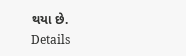થયા છે.
Details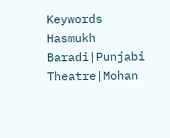Keywords
Hasmukh Baradi|Punjabi Theatre|Mohan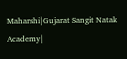Maharshi|Gujarat Sangit Natak Academy|